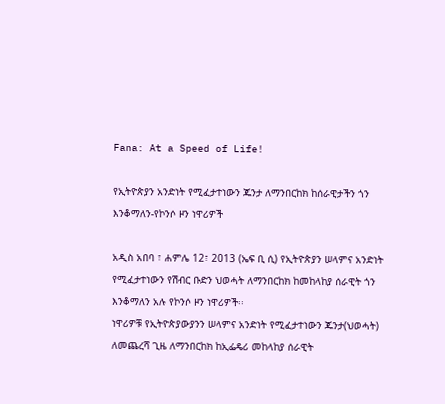Fana: At a Speed of Life!

የኢትዮጵያን አንድነት የሚፈታተነውን ጁንታ ለማንበርከክ ከሰራዊታችን ጎን እንቆማለን-የኮንሶ ዞን ነዋሪዎች

አዲስ አበባ ፣ ሐምሌ 12፣ 2013 (ኤፍ ቢ ሲ) የኢትዮጵያን ሠላምና አንድነት የሚፈታተነውን የሽብር ቡድን ህወሓት ለማንበርከክ ከመከላከያ ሰራዊት ጎን እንቆማለን አሉ የኮንሶ ዞን ነዋሪዎች፡፡
ነዋሪዎቹ የኢትዮጵያውያንን ሠላምና አንድነት የሚፈታተነውን ጁንታ(ህወሓት) ለመጨረሻ ጊዜ ለማንበርከክ ከኢፌዴሪ መከላከያ ሰራዊት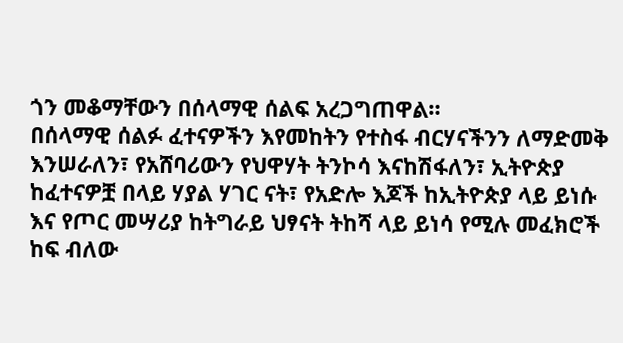ጎን መቆማቸውን በሰላማዊ ሰልፍ አረጋግጠዋል።
በሰላማዊ ሰልፉ ፈተናዎችን እየመከትን የተስፋ ብርሃናችንን ለማድመቅ እንሠራለን፣ የአሸባሪውን የህዋሃት ትንኮሳ እናከሽፋለን፣ ኢትዮጵያ ከፈተናዎቿ በላይ ሃያል ሃገር ናት፣ የአድሎ እጆች ከኢትዮጵያ ላይ ይነሱ እና የጦር መሣሪያ ከትግራይ ህፃናት ትከሻ ላይ ይነሳ የሚሉ መፈክሮች ከፍ ብለው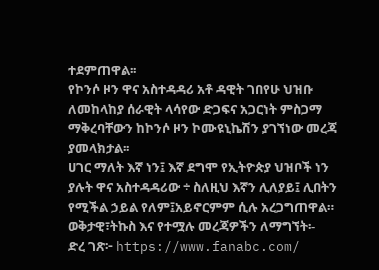ተደምጠዋል፡፡
የኮንሶ ዞን ዋና አስተዳዳሪ አቶ ዳዊት ገበየሁ ህዝቡ ለመከላከያ ሰራዊት ላሳየው ድጋፍና አጋርነት ምስጋማ ማቅረባቸውን ከኮንሶ ዞን ኮሙዩኒኬሽን ያገኘነው መረጃ ያመላክታል፡፡
ሀገር ማለት እኛ ነን፤ እኛ ደግሞ የኢትዮጵያ ህዝቦች ነን ያሉት ዋና አስተዳዳሪው ÷ ስለዚህ እኛን ሊለያይ፤ ሊበትን የሚችል ኃይል የለም፤አይኖርምም ሲሉ አረጋግጠዋል።
ወቅታዊ፣ትኩስ እና የተሟሉ መረጃዎችን ለማግኘት፡-
ድረ ገጽ፦ https://www.fanabc.com/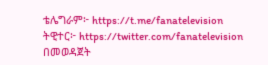ቴሌግራም፦ https://t.me/fanatelevision
ትዊተር፦ https://twitter.com/fanatelevision በመወዳጀት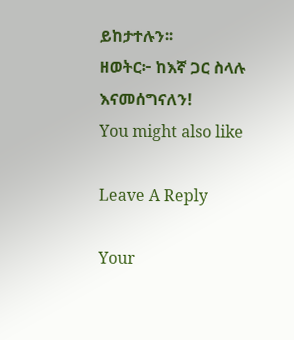ይከታተሉን፡፡
ዘወትር፦ ከእኛ ጋር ስላሉ እናመሰግናለን!
You might also like

Leave A Reply

Your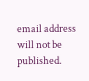email address will not be published.